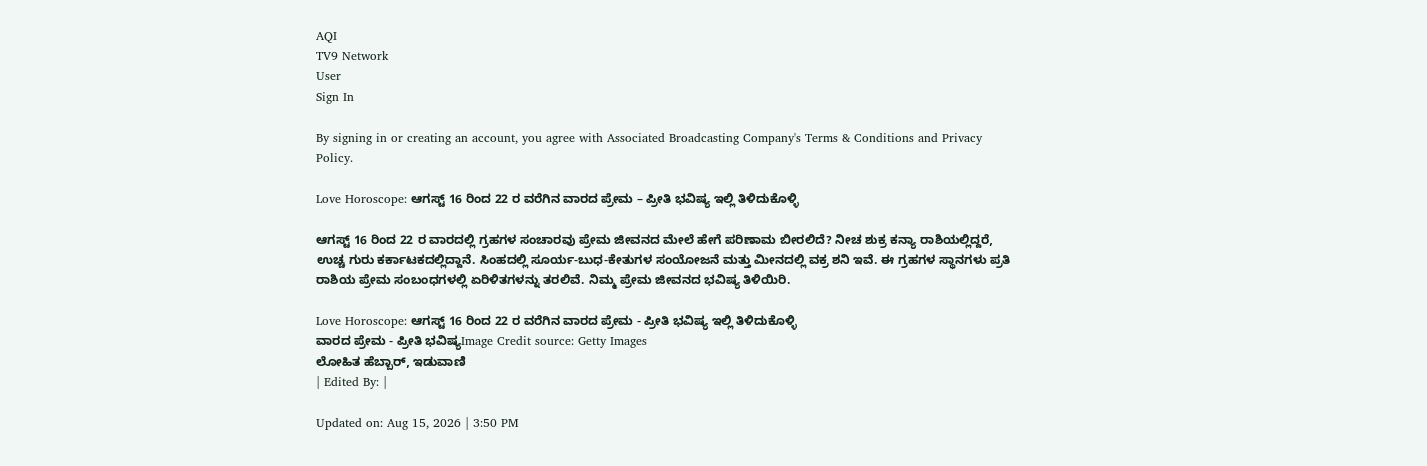AQI
TV9 Network
User
Sign In

By signing in or creating an account, you agree with Associated Broadcasting Company's Terms & Conditions and Privacy Policy.

Love Horoscope: ಆಗಸ್ಟ್ 16 ರಿಂದ 22 ರ ವರೆಗಿನ ವಾರದ ಪ್ರೇಮ – ಪ್ರೀತಿ ಭವಿಷ್ಯ ಇಲ್ಲಿ ತಿಳಿದುಕೊಳ್ಳಿ

ಆಗಸ್ಟ್ 16 ರಿಂದ 22 ರ ವಾರದಲ್ಲಿ ಗ್ರಹಗಳ ಸಂಚಾರವು ಪ್ರೇಮ ಜೀವನದ ಮೇಲೆ ಹೇಗೆ ಪರಿಣಾಮ ಬೀರಲಿದೆ? ನೀಚ ಶುಕ್ರ ಕನ್ಯಾ ರಾಶಿಯಲ್ಲಿದ್ದರೆ, ಉಚ್ಚ ಗುರು ಕರ್ಕಾಟಕದಲ್ಲಿದ್ದಾನೆ. ಸಿಂಹದಲ್ಲಿ ಸೂರ್ಯ-ಬುಧ-ಕೇತುಗಳ ಸಂಯೋಜನೆ ಮತ್ತು ಮೀನದಲ್ಲಿ ವಕ್ರ ಶನಿ ಇವೆ. ಈ ಗ್ರಹಗಳ ಸ್ಥಾನಗಳು ಪ್ರತಿ ರಾಶಿಯ ಪ್ರೇಮ ಸಂಬಂಧಗಳಲ್ಲಿ ಏರಿಳಿತಗಳನ್ನು ತರಲಿವೆ. ನಿಮ್ಮ ಪ್ರೇಮ ಜೀವನದ ಭವಿಷ್ಯ ತಿಳಿಯಿರಿ.

Love Horoscope: ಆಗಸ್ಟ್ 16 ರಿಂದ 22 ರ ವರೆಗಿನ ವಾರದ ಪ್ರೇಮ - ಪ್ರೀತಿ ಭವಿಷ್ಯ ಇಲ್ಲಿ ತಿಳಿದುಕೊಳ್ಳಿ
ವಾರದ ಪ್ರೇಮ - ಪ್ರೀತಿ ಭವಿಷ್ಯImage Credit source: Getty Images
ಲೋಹಿತ ಹೆಬ್ಬಾರ್, ಇಡುವಾಣಿ
| Edited By: |

Updated on: Aug 15, 2026 | 3:50 PM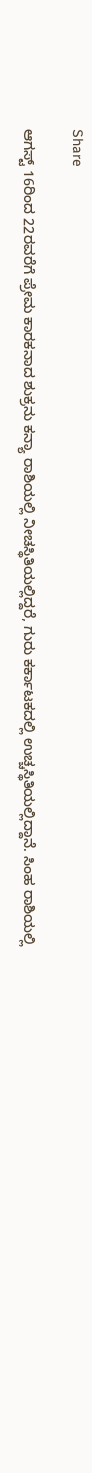Share

ಆಗಸ್ಟ್ 16ರಿಂದ 22ರವರೆಗೆ ಪ್ರೇಮ ಕಾರಕನಾದ ಶುಕ್ರನು ಕನ್ಯಾ ರಾಶಿಯಲ್ಲಿ ನೀಚಸ್ಥಿತಿಯಲ್ಲಿದ್ದರೆ, ಗುರು ಕರ್ಕಾಟಕದಲ್ಲಿ ಉಚ್ಚಸ್ಥಿತಿಯಲ್ಲಿದ್ದಾನೆ. ಸಿಂಹ ರಾಶಿಯಲ್ಲಿ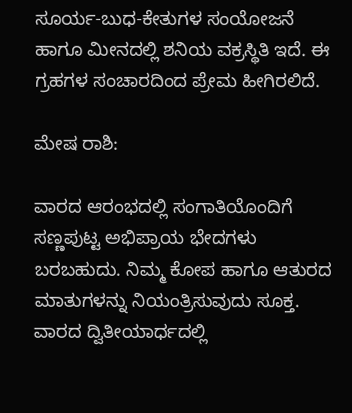ಸೂರ್ಯ-ಬುಧ-ಕೇತುಗಳ ಸಂಯೋಜನೆ ಹಾಗೂ ಮೀನದಲ್ಲಿ ಶನಿಯ ವಕ್ರಸ್ಥಿತಿ ಇದೆ. ಈ ಗ್ರಹಗಳ ಸಂಚಾರದಿಂದ ಪ್ರೇಮ ಹೀಗಿರಲಿದೆ.

ಮೇಷ ರಾಶಿ:

ವಾರದ ಆರಂಭದಲ್ಲಿ ಸಂಗಾತಿಯೊಂದಿಗೆ ಸಣ್ಣಪುಟ್ಟ ಅಭಿಪ್ರಾಯ ಭೇದಗಳು ಬರಬಹುದು. ನಿಮ್ಮ ಕೋಪ ಹಾಗೂ ಆತುರದ ಮಾತುಗಳನ್ನು ನಿಯಂತ್ರಿಸುವುದು ಸೂಕ್ತ. ವಾರದ ದ್ವಿತೀಯಾರ್ಧದಲ್ಲಿ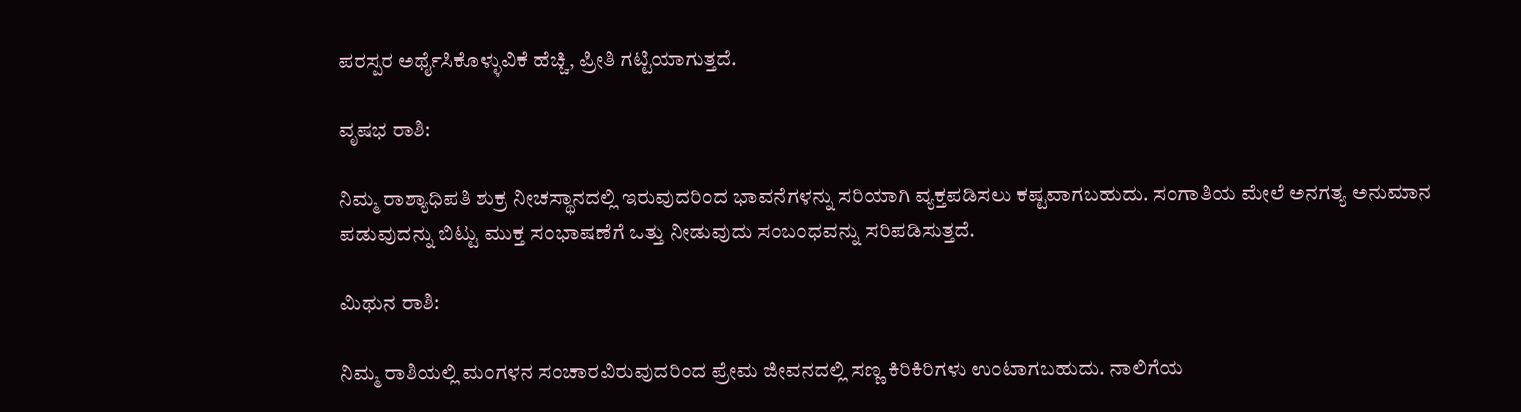ಪರಸ್ಪರ ಅರ್ಥೈಸಿಕೊಳ್ಳುವಿಕೆ ಹೆಚ್ಚಿ, ಪ್ರೀತಿ ಗಟ್ಟಿಯಾಗುತ್ತದೆ.

ವೃಷಭ ರಾಶಿ:

ನಿಮ್ಮ ರಾಶ್ಯಾಧಿಪತಿ ಶುಕ್ರ ನೀಚಸ್ಥಾನದಲ್ಲಿ ಇರುವುದರಿಂದ ಭಾವನೆಗಳನ್ನು ಸರಿಯಾಗಿ ವ್ಯಕ್ತಪಡಿಸಲು ಕಷ್ಟವಾಗಬಹುದು. ಸಂಗಾತಿಯ ಮೇಲೆ ಅನಗತ್ಯ ಅನುಮಾನ ಪಡುವುದನ್ನು ಬಿಟ್ಟು ಮುಕ್ತ ಸಂಭಾಷಣೆಗೆ ಒತ್ತು ನೀಡುವುದು ಸಂಬಂಧವನ್ನು ಸರಿಪಡಿಸುತ್ತದೆ.

ಮಿಥುನ ರಾಶಿ:

ನಿಮ್ಮ ರಾಶಿಯಲ್ಲಿ ಮಂಗಳನ ಸಂಚಾರವಿರುವುದರಿಂದ ಪ್ರೇಮ ಜೀವನದಲ್ಲಿ ಸಣ್ಣ ಕಿರಿಕಿರಿಗಳು ಉಂಟಾಗಬಹುದು. ನಾಲಿಗೆಯ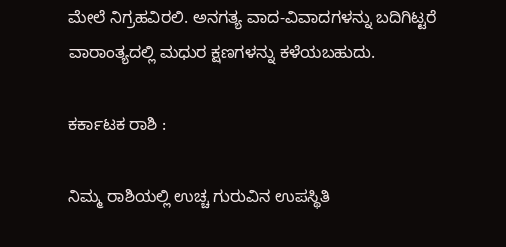ಮೇಲೆ ನಿಗ್ರಹವಿರಲಿ. ಅನಗತ್ಯ ವಾದ-ವಿವಾದಗಳನ್ನು ಬದಿಗಿಟ್ಟರೆ ವಾರಾಂತ್ಯದಲ್ಲಿ ಮಧುರ ಕ್ಷಣಗಳನ್ನು ಕಳೆಯಬಹುದು.

ಕರ್ಕಾಟಕ ರಾಶಿ :

ನಿಮ್ಮ ರಾಶಿಯಲ್ಲಿ ಉಚ್ಚ ಗುರುವಿನ ಉಪಸ್ಥಿತಿ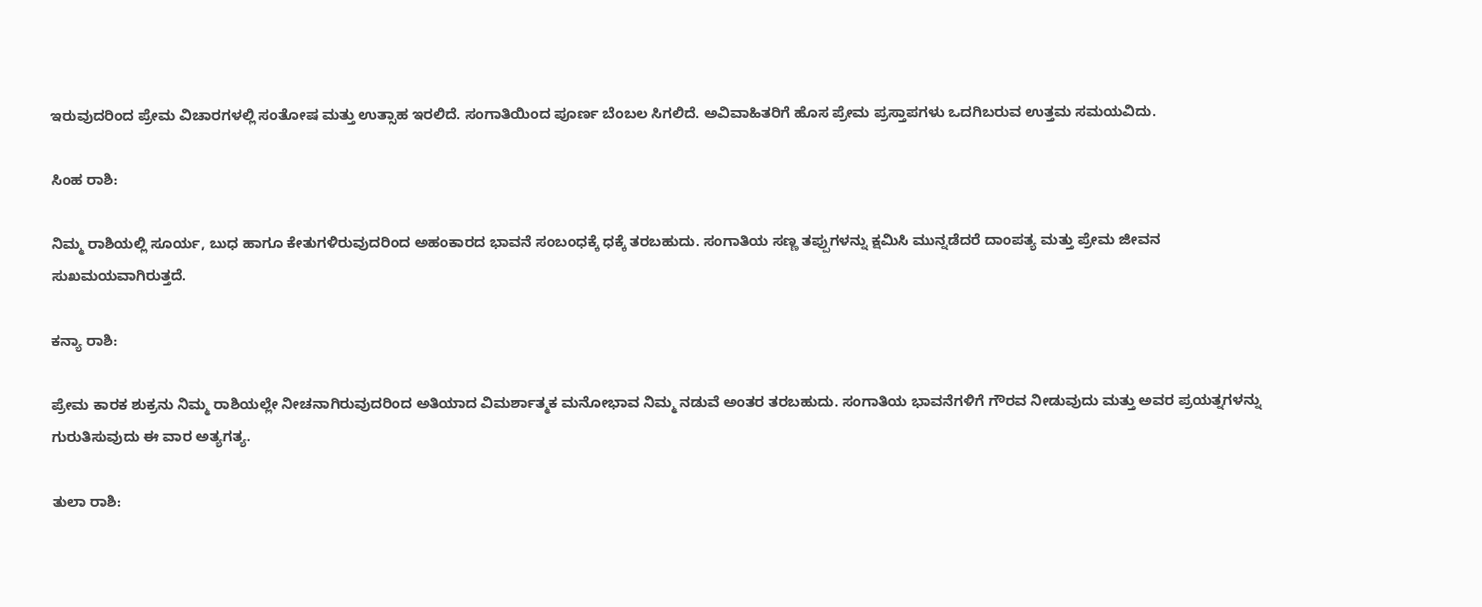ಇರುವುದರಿಂದ ಪ್ರೇಮ ವಿಚಾರಗಳಲ್ಲಿ ಸಂತೋಷ ಮತ್ತು ಉತ್ಸಾಹ ಇರಲಿದೆ. ಸಂಗಾತಿಯಿಂದ ಪೂರ್ಣ ಬೆಂಬಲ ಸಿಗಲಿದೆ. ಅವಿವಾಹಿತರಿಗೆ ಹೊಸ ಪ್ರೇಮ ಪ್ರಸ್ತಾಪಗಳು ಒದಗಿಬರುವ ಉತ್ತಮ ಸಮಯವಿದು.

ಸಿಂಹ ರಾಶಿ:

ನಿಮ್ಮ ರಾಶಿಯಲ್ಲಿ ಸೂರ್ಯ, ಬುಧ ಹಾಗೂ ಕೇತುಗಳಿರುವುದರಿಂದ ಅಹಂಕಾರದ ಭಾವನೆ ಸಂಬಂಧಕ್ಕೆ ಧಕ್ಕೆ ತರಬಹುದು. ಸಂಗಾತಿಯ ಸಣ್ಣ ತಪ್ಪುಗಳನ್ನು ಕ್ಷಮಿಸಿ ಮುನ್ನಡೆದರೆ ದಾಂಪತ್ಯ ಮತ್ತು ಪ್ರೇಮ ಜೀವನ ಸುಖಮಯವಾಗಿರುತ್ತದೆ.

ಕನ್ಯಾ ರಾಶಿ:

ಪ್ರೇಮ ಕಾರಕ ಶುಕ್ರನು ನಿಮ್ಮ ರಾಶಿಯಲ್ಲೇ ನೀಚನಾಗಿರುವುದರಿಂದ ಅತಿಯಾದ ವಿಮರ್ಶಾತ್ಮಕ ಮನೋಭಾವ ನಿಮ್ಮ ನಡುವೆ ಅಂತರ ತರಬಹುದು. ಸಂಗಾತಿಯ ಭಾವನೆಗಳಿಗೆ ಗೌರವ ನೀಡುವುದು ಮತ್ತು ಅವರ ಪ್ರಯತ್ನಗಳನ್ನು ಗುರುತಿಸುವುದು ಈ ವಾರ ಅತ್ಯಗತ್ಯ.

ತುಲಾ ರಾಶಿ: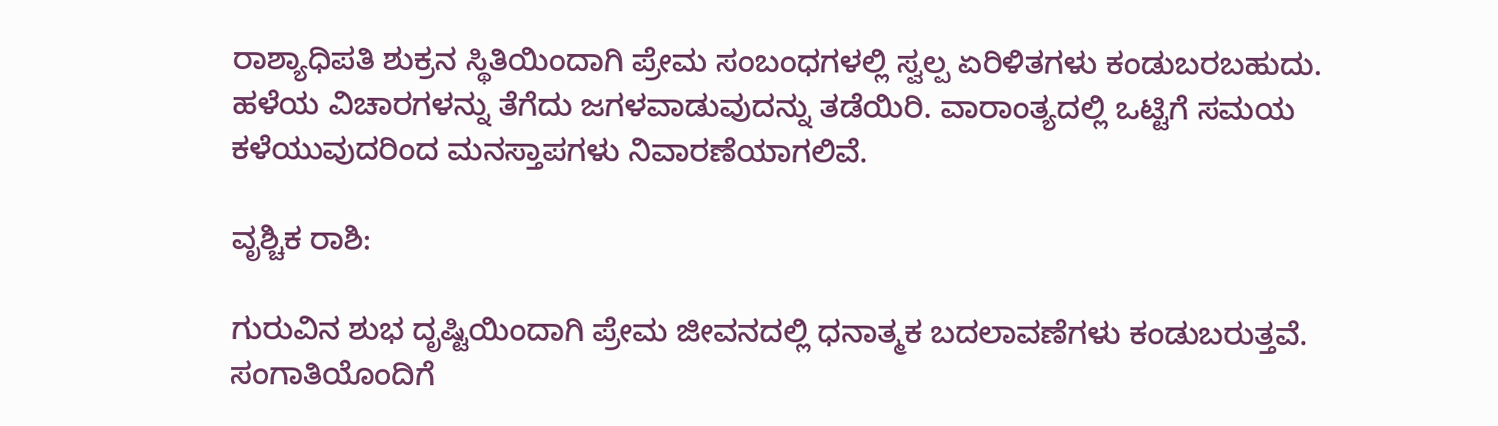ರಾಶ್ಯಾಧಿಪತಿ ಶುಕ್ರನ ಸ್ಥಿತಿಯಿಂದಾಗಿ ಪ್ರೇಮ ಸಂಬಂಧಗಳಲ್ಲಿ ಸ್ವಲ್ಪ ಏರಿಳಿತಗಳು ಕಂಡುಬರಬಹುದು. ಹಳೆಯ ವಿಚಾರಗಳನ್ನು ತೆಗೆದು ಜಗಳವಾಡುವುದನ್ನು ತಡೆಯಿರಿ. ವಾರಾಂತ್ಯದಲ್ಲಿ ಒಟ್ಟಿಗೆ ಸಮಯ ಕಳೆಯುವುದರಿಂದ ಮನಸ್ತಾಪಗಳು ನಿವಾರಣೆಯಾಗಲಿವೆ.

ವೃಶ್ಚಿಕ ರಾಶಿ:

ಗುರುವಿನ ಶುಭ ದೃಷ್ಟಿಯಿಂದಾಗಿ ಪ್ರೇಮ ಜೀವನದಲ್ಲಿ ಧನಾತ್ಮಕ ಬದಲಾವಣೆಗಳು ಕಂಡುಬರುತ್ತವೆ. ಸಂಗಾತಿಯೊಂದಿಗೆ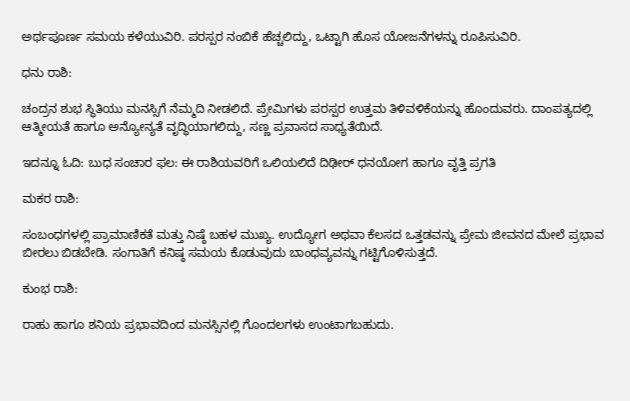ಅರ್ಥಪೂರ್ಣ ಸಮಯ ಕಳೆಯುವಿರಿ. ಪರಸ್ಪರ ನಂಬಿಕೆ ಹೆಚ್ಚಲಿದ್ದು, ಒಟ್ಟಾಗಿ ಹೊಸ ಯೋಜನೆಗಳನ್ನು ರೂಪಿಸುವಿರಿ.

ಧನು ರಾಶಿ:

ಚಂದ್ರನ ಶುಭ ಸ್ಥಿತಿಯು ಮನಸ್ಸಿಗೆ ನೆಮ್ಮದಿ ನೀಡಲಿದೆ. ಪ್ರೇಮಿಗಳು ಪರಸ್ಪರ ಉತ್ತಮ ತಿಳಿವಳಿಕೆಯನ್ನು ಹೊಂದುವರು. ದಾಂಪತ್ಯದಲ್ಲಿ ಆತ್ಮೀಯತೆ ಹಾಗೂ ಅನ್ಯೋನ್ಯತೆ ವೃದ್ಧಿಯಾಗಲಿದ್ದು, ಸಣ್ಣ ಪ್ರವಾಸದ ಸಾಧ್ಯತೆಯಿದೆ.

ಇದನ್ನೂ ಓದಿ: ಬುಧ ಸಂಚಾರ ಫಲ: ಈ ರಾಶಿಯವರಿಗೆ ಒಲಿಯಲಿದೆ ದಿಢೀರ್ ಧನಯೋಗ ಹಾಗೂ ವೃತ್ತಿ ಪ್ರಗತಿ

ಮಕರ ರಾಶಿ:

ಸಂಬಂಧಗಳಲ್ಲಿ ಪ್ರಾಮಾಣಿಕತೆ ಮತ್ತು ನಿಷ್ಠೆ ಬಹಳ ಮುಖ್ಯ. ಉದ್ಯೋಗ ಅಥವಾ ಕೆಲಸದ ಒತ್ತಡವನ್ನು ಪ್ರೇಮ ಜೀವನದ ಮೇಲೆ ಪ್ರಭಾವ ಬೀರಲು ಬಿಡಬೇಡಿ. ಸಂಗಾತಿಗೆ ಕನಿಷ್ಠ ಸಮಯ ಕೊಡುವುದು ಬಾಂಧವ್ಯವನ್ನು ಗಟ್ಟಿಗೊಳಿಸುತ್ತದೆ.

ಕುಂಭ ರಾಶಿ:

ರಾಹು ಹಾಗೂ ಶನಿಯ ಪ್ರಭಾವದಿಂದ ಮನಸ್ಸಿನಲ್ಲಿ ಗೊಂದಲಗಳು ಉಂಟಾಗಬಹುದು.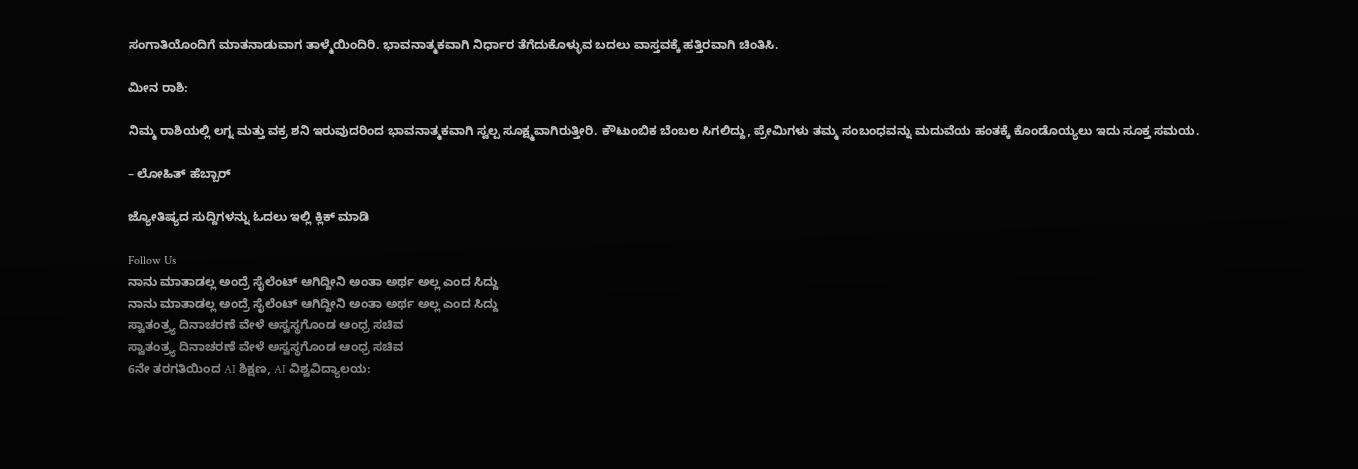ಸಂಗಾತಿಯೊಂದಿಗೆ ಮಾತನಾಡುವಾಗ ತಾಳ್ಮೆಯಿಂದಿರಿ. ಭಾವನಾತ್ಮಕವಾಗಿ ನಿರ್ಧಾರ ತೆಗೆದುಕೊಳ್ಳುವ ಬದಲು ವಾಸ್ತವಕ್ಕೆ ಹತ್ತಿರವಾಗಿ ಚಿಂತಿಸಿ.

ಮೀನ ರಾಶಿ:

ನಿಮ್ಮ ರಾಶಿಯಲ್ಲಿ ಲಗ್ನ ಮತ್ತು ವಕ್ರ ಶನಿ ಇರುವುದರಿಂದ ಭಾವನಾತ್ಮಕವಾಗಿ ಸ್ವಲ್ಪ ಸೂಕ್ಷ್ಮವಾಗಿರುತ್ತೀರಿ. ಕೌಟುಂಬಿಕ ಬೆಂಬಲ ಸಿಗಲಿದ್ದು, ಪ್ರೇಮಿಗಳು ತಮ್ಮ ಸಂಬಂಧವನ್ನು ಮದುವೆಯ ಹಂತಕ್ಕೆ ಕೊಂಡೊಯ್ಯಲು ಇದು ಸೂಕ್ತ ಸಮಯ.

– ಲೋಹಿತ್ ಹೆಬ್ಬಾರ್

ಜ್ಯೋತಿಷ್ಯದ ಸುದ್ದಿಗಳನ್ನು ಓದಲು ಇಲ್ಲಿ ಕ್ಲಿಕ್ ಮಾಡಿ

Follow Us
ನಾನು ಮಾತಾಡಲ್ಲ ಅಂದ್ರೆ ಸೈಲೆಂಟ್ ಆಗಿದ್ದೀನಿ ಅಂತಾ ಅರ್ಥ ಅಲ್ಲ ಎಂದ ಸಿದ್ದು
ನಾನು ಮಾತಾಡಲ್ಲ ಅಂದ್ರೆ ಸೈಲೆಂಟ್ ಆಗಿದ್ದೀನಿ ಅಂತಾ ಅರ್ಥ ಅಲ್ಲ ಎಂದ ಸಿದ್ದು
ಸ್ವಾತಂತ್ರ್ಯ ದಿನಾಚರಣೆ ವೇಳೆ ಅಸ್ವಸ್ಥಗೊಂಡ ಆಂಧ್ರ ಸಚಿವ
ಸ್ವಾತಂತ್ರ್ಯ ದಿನಾಚರಣೆ ವೇಳೆ ಅಸ್ವಸ್ಥಗೊಂಡ ಆಂಧ್ರ ಸಚಿವ
6ನೇ ತರಗತಿಯಿಂದ AI ಶಿಕ್ಷಣ, AI ವಿಶ್ವವಿದ್ಯಾಲಯ: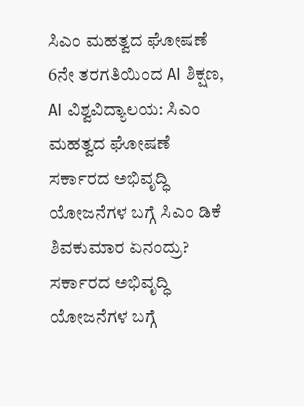ಸಿಎಂ ಮಹತ್ವದ ಘೋಷಣೆ
6ನೇ ತರಗತಿಯಿಂದ AI ಶಿಕ್ಷಣ, AI ವಿಶ್ವವಿದ್ಯಾಲಯ: ಸಿಎಂ ಮಹತ್ವದ ಘೋಷಣೆ
ಸರ್ಕಾರದ ಅಭಿವೃದ್ಧಿ ಯೋಜನೆಗಳ ಬಗ್ಗೆ ಸಿಎಂ ಡಿಕೆ ಶಿವಕುಮಾರ ಏನಂದ್ರು?
ಸರ್ಕಾರದ ಅಭಿವೃದ್ಧಿ ಯೋಜನೆಗಳ ಬಗ್ಗೆ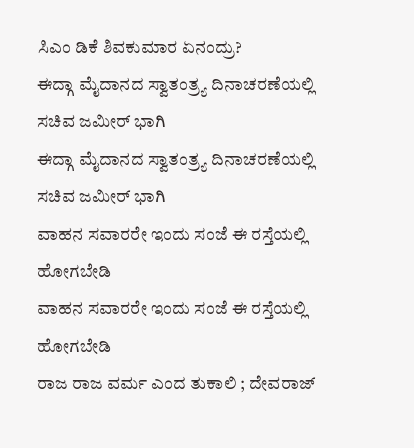ಸಿಎಂ ಡಿಕೆ ಶಿವಕುಮಾರ ಏನಂದ್ರು?
ಈದ್ಗಾ ಮೈದಾನದ ಸ್ವಾತಂತ್ರ್ಯ ದಿನಾಚರಣೆಯಲ್ಲಿ ಸಚಿವ ಜಮೀರ್ ಭಾಗಿ
ಈದ್ಗಾ ಮೈದಾನದ ಸ್ವಾತಂತ್ರ್ಯ ದಿನಾಚರಣೆಯಲ್ಲಿ ಸಚಿವ ಜಮೀರ್ ಭಾಗಿ
ವಾಹನ ಸವಾರರೇ ಇಂದು ಸಂಜೆ ಈ ರಸ್ತೆಯಲ್ಲಿ ಹೋಗಬೇಡಿ
ವಾಹನ ಸವಾರರೇ ಇಂದು ಸಂಜೆ ಈ ರಸ್ತೆಯಲ್ಲಿ ಹೋಗಬೇಡಿ
ರಾಜ ರಾಜ ವರ್ಮ ಎಂದ ತುಕಾಲಿ ; ದೇವರಾಜ್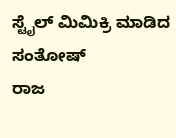ಸ್ಟೈಲ್ ಮಿಮಿಕ್ರಿ ಮಾಡಿದ ಸಂತೋಷ್
ರಾಜ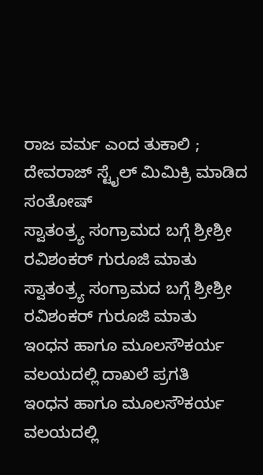ರಾಜ ವರ್ಮ ಎಂದ ತುಕಾಲಿ ; ದೇವರಾಜ್ ಸ್ಟೈಲ್ ಮಿಮಿಕ್ರಿ ಮಾಡಿದ ಸಂತೋಷ್
ಸ್ವಾತಂತ್ರ್ಯ ಸಂಗ್ರಾಮದ ಬಗ್ಗೆ ಶ್ರೀಶ್ರೀ ರವಿಶಂಕರ್ ಗುರೂಜಿ ಮಾತು
ಸ್ವಾತಂತ್ರ್ಯ ಸಂಗ್ರಾಮದ ಬಗ್ಗೆ ಶ್ರೀಶ್ರೀ ರವಿಶಂಕರ್ ಗುರೂಜಿ ಮಾತು
ಇಂಧನ ಹಾಗೂ ಮೂಲಸೌಕರ್ಯ ವಲಯದಲ್ಲಿ ದಾಖಲೆ ಪ್ರಗತಿ
ಇಂಧನ ಹಾಗೂ ಮೂಲಸೌಕರ್ಯ ವಲಯದಲ್ಲಿ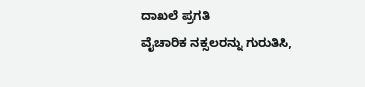ದಾಖಲೆ ಪ್ರಗತಿ
ವೈಚಾರಿಕ ನಕ್ಸಲರನ್ನು ಗುರುತಿಸಿ,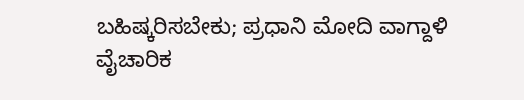ಬಹಿಷ್ಕರಿಸಬೇಕು; ಪ್ರಧಾನಿ ಮೋದಿ ವಾಗ್ದಾಳಿ
ವೈಚಾರಿಕ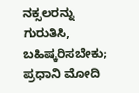ನಕ್ಸಲರನ್ನು ಗುರುತಿಸಿ, ಬಹಿಷ್ಕರಿಸಬೇಕು; ಪ್ರಧಾನಿ ಮೋದಿ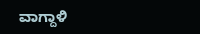ವಾಗ್ದಾಳಿ